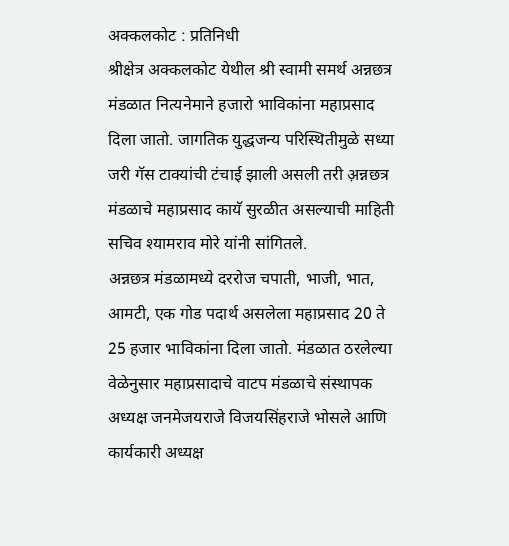अक्कलकोट : प्रतिनिधी
श्रीक्षेत्र अक्कलकोट येथील श्री स्वामी समर्थ अन्नछत्र मंडळात नित्यनेमाने हजारो भाविकांना महाप्रसाद दिला जातो. जागतिक युद्धजन्य परिस्थितीमुळे सध्या जरी गॅस टाक्यांची टंचाई झाली असली तरी अ़न्नछत्र मंडळाचे महाप्रसाद कायॅ सुरळीत असल्याची माहिती सचिव श्यामराव मोरे यांनी सांगितले.
अन्नछत्र मंडळामध्ये दररोज चपाती, भाजी, भात, आमटी, एक गोड पदार्थ असलेला महाप्रसाद 20 ते 25 हजार भाविकांना दिला जातो. मंडळात ठरलेल्या वेळेनुसार महाप्रसादाचे वाटप मंडळाचे संस्थापक अध्यक्ष जनमेजयराजे विजयसिंहराजे भोसले आणि कार्यकारी अध्यक्ष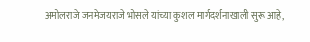अमोलराजे जनमेजयराजे भोसले यांच्या कुशल मार्गदर्शनाखाली सुरू आहे,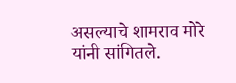असल्याचे शामराव मोरे यांनी सांगितले.